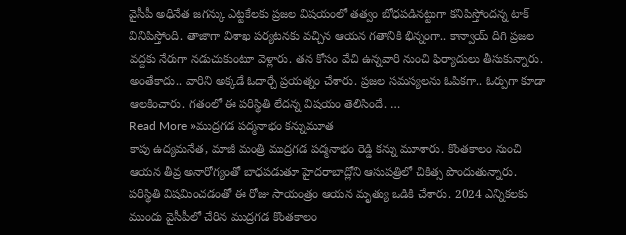వైసీపీ అధినేత జగన్కు ఎట్టకేలకు ప్రజల విషయంలో తత్వం బోధపడినట్టుగా కనిపిస్తోందన్న టాక్ వినిపిస్తోంది. తాజాగా విశాఖ పర్యటనకు వచ్చిన ఆయన గతానికి భిన్నంగా.. కాన్వాయ్ దిగి ప్రజల వద్దకు నేరుగా నడుచుకుంటూ వెళ్లారు. తన కోసం వేచి ఉన్నవారి నుంచి ఫిర్యాదులు తీసుకున్నారు. అంతేకాదు.. వారిని అక్కడే ఓదార్చే ప్రయత్నం చేశారు. ప్రజల సమస్యలను ఓపికగా.. ఓర్పుగా కూడా ఆలకించారు. గతంలో ఈ పరిస్థితి లేదన్న విషయం తెలిసిందే. …
Read More »ముద్రగడ పద్మనాభం కన్నుమూత
కాపు ఉద్యమనేత, మాజీ మంత్రి ముద్రగడ పద్మనాభం రెడ్డి కన్ను మూశారు. కొంతకాలం నుంచి ఆయన తీవ్ర అనారోగ్యంతో బాధపడుతూ హైదరాబాద్లోని ఆసుపత్రిలో చికిత్స పొందుతున్నారు. పరిస్థితి విషమించడంతో ఈ రోజు సాయంత్రం ఆయన మృత్యు ఒడికి చేశారు. 2024 ఎన్నికలకు ముందు వైసీపీలో చేరిన ముద్రగడ కొంతకాలం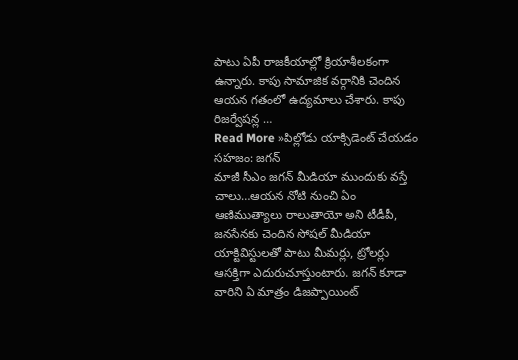పాటు ఏపీ రాజకీయాల్లో క్రియాశీలకంగా ఉన్నారు. కాపు సామాజిక వర్గానికి చెందిన ఆయన గతంలో ఉద్యమాలు చేశారు. కాపు రిజర్వేషన్ల …
Read More »పిల్లోడు యాక్సిడెంట్ చేయడం సహజం: జగన్
మాజీ సీఎం జగన్ మీడియా ముందుకు వస్తే చాలు…ఆయన నోటి నుంచి ఏం ఆణిముత్యాలు రాలుతాయో అని టీడీపీ, జనసేనకు చెందిన సోషల్ మీడియా యాక్టివిస్టులతో పాటు మీమర్లు, ట్రోలర్లు ఆసక్తిగా ఎదురుచూస్తుంటారు. జగన్ కూడా వారిని ఏ మాత్రం డిజప్పాయింట్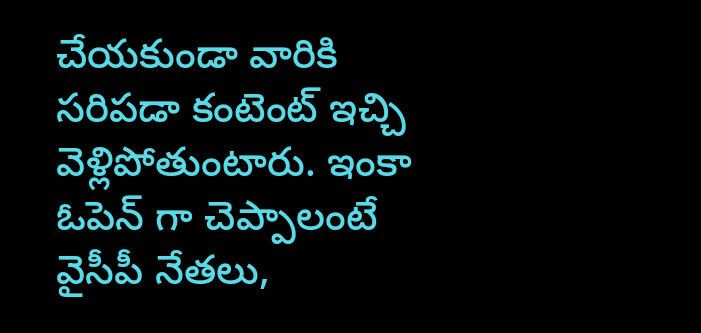చేయకుండా వారికి సరిపడా కంటెంట్ ఇచ్చి వెళ్లిపోతుంటారు. ఇంకా ఓపెన్ గా చెప్పాలంటే వైసీపీ నేతలు,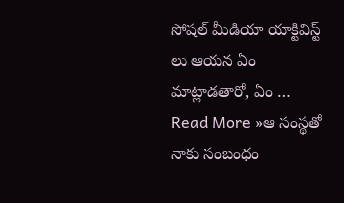సోషల్ మీడియా యాక్టివిస్ట్ లు ఆయన ఏం మాట్లాడతారో, ఏం …
Read More »ఆ సంస్థతో నాకు సంబంధం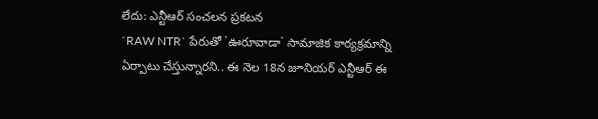లేదు: ఎన్టీఆర్ సంచలన ప్రకటన
`RAW NTR` పేరుతో `ఊరూవాడా` సామాజిక కార్యక్రమాన్ని ఏర్పాటు చేస్తున్నారని.. ఈ నెల 18న జూనియర్ ఎన్టీఆర్ ఈ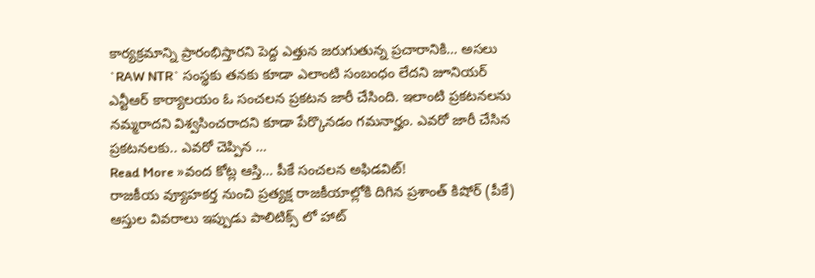కార్యక్రమాన్ని ప్రారంభిస్తారని పెద్ద ఎత్తున జరుగుతున్న ప్రచారానికి… అసలు `RAW NTR` సంస్థకు తనకు కూడా ఎలాంటి సంబంధం లేదని జూనియర్ ఎన్టీఆర్ కార్యాలయం ఓ సంచలన ప్రకటన జారీ చేసింది. ఇలాంటి ప్రకటనలను నమ్మరాదని విశ్వసించరాదని కూడా పేర్కొనడం గమనార్హం. ఎవరో జారీ చేసిన ప్రకటనలకు.. ఎవరో చెప్పిన …
Read More »వంద కోట్ల ఆస్తి… పీకే సంచలన అఫిడవిట్!
రాజకీయ వ్యూహకర్త నుంచి ప్రత్యక్ష రాజకీయాల్లోకి దిగిన ప్రశాంత్ కిషోర్ (పీకే) ఆస్తుల వివరాలు ఇప్పుడు పాలిటిక్స్ లో హాట్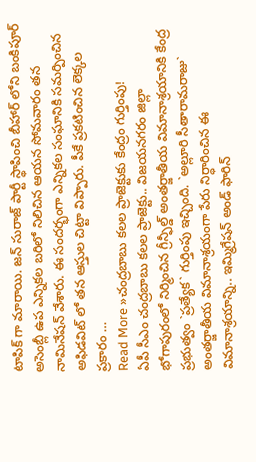టాపిక్ గా మారాయి. జన్ సురాజ్ పార్టీ స్థాపించి బీహార్ లోని బంకిపూర్ అసెంబ్లీ ఉప ఎన్నికల బరిలో నిలిచిన ఆయన సోమవారం తన నామినేషన్ వేశారు. ఈ సందర్భంగా ఎన్నికల సంఘానికి సమర్పించిన అఫిడవిట్ లో తన ఆస్తుల చిట్టా విప్పారు. పీకే ప్రకటించిన లెక్కల ప్రకారం …
Read More »చంద్రబాబు కలల ప్రాజెక్టుకు కేంద్రం గుర్తింపు!
ఏపీ సీఎం చంద్రబాబు కలల ప్రాజెక్టు.. విజయనగరం జిల్లా భోగాపురంలో నిర్మించిన గ్రీన్ఫీల్డ్ అంతర్జాతీయ విమానాశ్రయానికి కేంద్ర ప్రభుత్వం `ప్రత్యేక` గుర్తింపు ఇచ్చింది. `అల్లూరి సీతారామరాజు` అంతర్జాతీయ విమానాశ్రయంగా పేరు నిర్ధారించిన ఈ విమానాశ్రయాన్ని.. ఇమ్మిగ్రేషన్ అండ్ ఫారిన్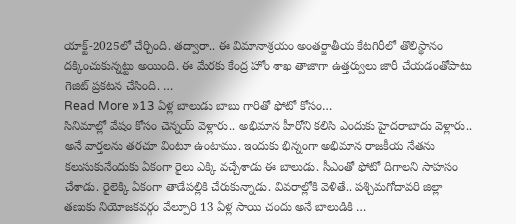యాక్ట్-2025లో చేర్చింది. తద్వారా.. ఈ విమానాశ్రయం అంతర్జాతీయ కేటగిరీలో తొలిస్థానం దక్కించుకున్నట్టు అయింది. ఈ మేరకు కేంద్ర హోం శాఖ తాజాగా ఉత్తర్వులు జారీ చేయడంతోపాటు గెజిట్ ప్రకటన చేసింది. …
Read More »13 ఏళ్ల బాలుడు బాబు గారితో ఫోటో కోసం…
సినిమాల్లో వేషం కోసం చెన్నయ్ వెళ్లారు.. అభిమాన హీరోని కలిసి ఎందుకు హైదరాబాదు వెళ్లారు.. అనే వార్తలను తరచూ వింటూ ఉంటాము. ఇందుకు భిన్నంగా అభిమాన రాజకీయ నేతను కలుసుకునేందుకు ఏకంగా రైలు ఎక్కి వచ్చేశాడు ఈ బాలుడు. సీఎంతో ఫోటో దిగాలని సాహసం చేశాడు. రైలెక్కి ఏకంగా తాడేపల్లికి చేరుకున్నాడు. వివరాల్లోకి వెళితే.. పశ్చిమగోదావరి జిల్లా తణుకు నియోజకవర్గం వేల్పూరి 13 ఏళ్ల సాయి చందు అనే బాలుడికి …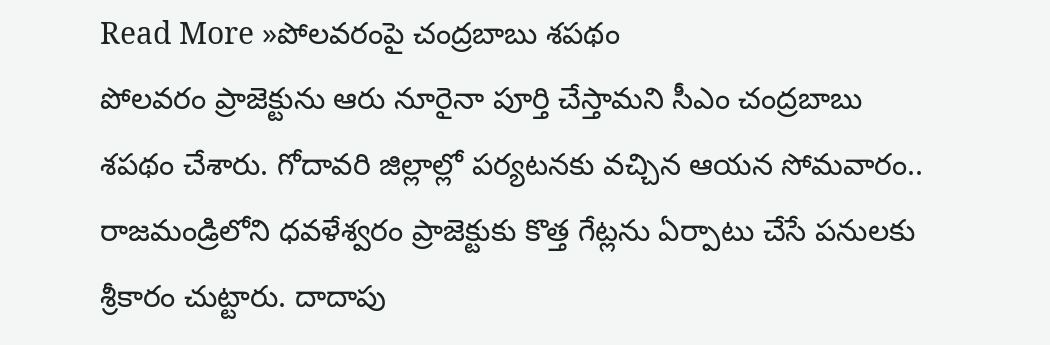Read More »పోలవరంపై చంద్రబాబు శపథం
పోలవరం ప్రాజెక్టును ఆరు నూరైనా పూర్తి చేస్తామని సీఎం చంద్రబాబు శపథం చేశారు. గోదావరి జిల్లాల్లో పర్యటనకు వచ్చిన ఆయన సోమవారం.. రాజమండ్రిలోని ధవళేశ్వరం ప్రాజెక్టుకు కొత్త గేట్లను ఏర్పాటు చేసే పనులకు శ్రీకారం చుట్టారు. దాదాపు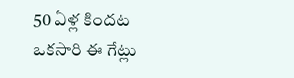50 ఏళ్ల కిందట ఒకసారి ఈ గేట్లు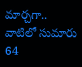మార్చగా.. వాటిలో సుమారు 64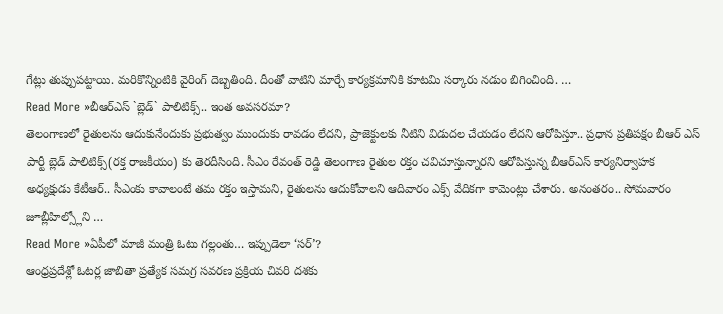గేట్లు తుప్పుపట్టాయి. మరికొన్నింటికి వైరింగ్ దెబ్బతింది. దీంతో వాటిని మార్చే కార్యక్రమానికి కూటమి సర్కారు నడుం బిగించింది. …
Read More »బీఆర్ఎస్ `బ్లెడ్` పాలిటిక్స్.. ఇంత అవసరమా?
తెలంగాణలో రైతులను ఆదుకునేందుకు ప్రభుత్వం ముందుకు రావడం లేదని, ప్రాజెక్టులకు నీటిని విడుదల చేయడం లేదని ఆరోపిస్తూ.. ప్రధాన ప్రతిపక్షం బీఆర్ ఎస్ పార్టీ బ్లెడ్ పాలిటిక్స్(రక్త రాజకీయం) కు తెరదీసింది. సీఎం రేవంత్ రెడ్డి తెలంగాణ రైతుల రక్తం చవిచూస్తున్నారని ఆరోపిస్తున్న బీఆర్ఎస్ కార్యనిర్వాహక అధ్యక్షుడు కేటీఆర్.. సీఎంకు కావాలంటే తమ రక్తం ఇస్తామని, రైతులను ఆదుకోవాలని ఆదివారం ఎక్స్ వేదికగా కామెంట్లు చేశారు. అనంతరం.. సోమవారం జూబ్లీహిల్స్లోని …
Read More »ఏపీలో మాజీ మంత్రి ఓటు గల్లంతు… ఇప్పుడెలా ‘సర్’?
ఆంధ్రప్రదేశ్లో ఓటర్ల జాబితా ప్రత్యేక సమగ్ర సవరణ ప్రక్రియ చివరి దశకు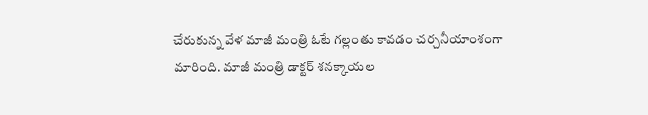చేరుకున్న వేళ మాజీ మంత్రి ఓటే గల్లంతు కావడం చర్చనీయాంశంగా మారింది. మాజీ మంత్రి డాక్టర్ శనక్కాయల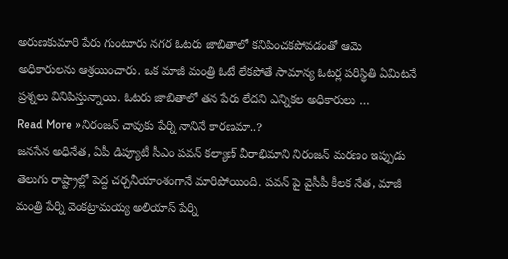అరుణకుమారి పేరు గుంటూరు నగర ఓటరు జాబితాలో కనిపించకపోవడంతో ఆమె అధికారులను ఆశ్రయించారు. ఒక మాజీ మంత్రి ఓటే లేకపోతే సామాన్య ఓటర్ల పరిస్థితి ఏమిటనే ప్రశ్నలు వినిపిస్తున్నాయి. ఓటరు జాబితాలో తన పేరు లేదని ఎన్నికల అధికారులు …
Read More »నిరంజన్ చావుకు పేర్ని నానినే కారణమా..?
జనసేన అధినేత, ఏపీ డిప్యూటీ సీఎం పవన్ కల్యాణ్ వీరాభిమాని నిరంజన్ మరణం ఇప్పుడు తెలుగు రాష్ట్రాల్లో పెద్ద చర్చనీయాంశంగానే మారిపోయింది. పవన్ పై వైసీపీ కీలక నేత, మాజీ మంత్రి పేర్ని వెంకట్రామయ్య అలియాస్ పేర్ని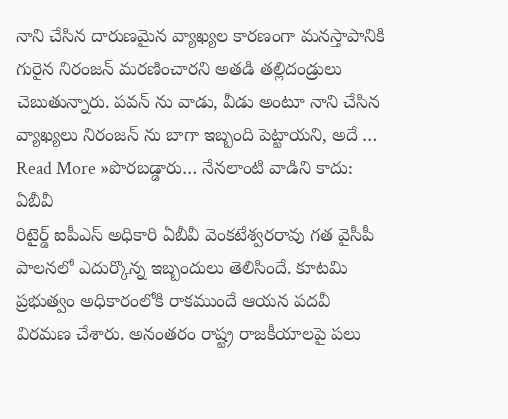నాని చేసిన దారుణమైన వ్యాఖ్యల కారణంగా మనస్తాపానికి గురైన నిరంజన్ మరణించారని అతడి తల్లిదండ్రులు చెబుతున్నారు. పవన్ ను వాడు, వీడు అంటూ నాని చేసిన వ్యాఖ్యలు నిరంజన్ ను బాగా ఇబ్బంది పెట్టాయని, అదే …
Read More »పొరబడ్డారు… నేనలాంటి వాడిని కాదు: ఏబీవీ
రిటైర్డ్ ఐపీఎస్ అధికారి ఏబీవీ వెంకటేశ్వరరావు గత వైసీపీ పాలనలో ఎదుర్కొన్న ఇబ్బందులు తెలిసిందే. కూటమి ప్రభుత్వం అధికారంలోకి రాకముందే ఆయన పదవీ విరమణ చేశారు. అనంతరం రాష్ట్ర రాజకీయాలపై పలు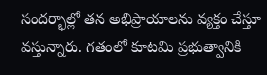సందర్భాల్లో తన అభిప్రాయాలను వ్యక్తం చేస్తూ వస్తున్నారు. గతంలో కూటమి ప్రభుత్వానికి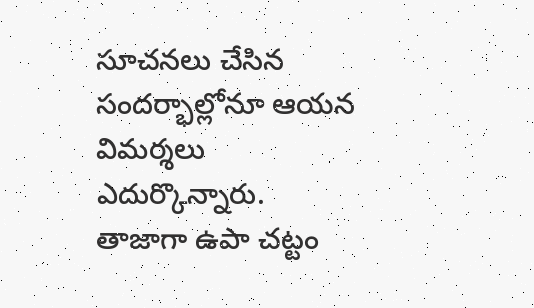సూచనలు చేసిన సందర్భాల్లోనూ ఆయన విమర్శలు ఎదుర్కొన్నారు. తాజాగా ఉపా చట్టం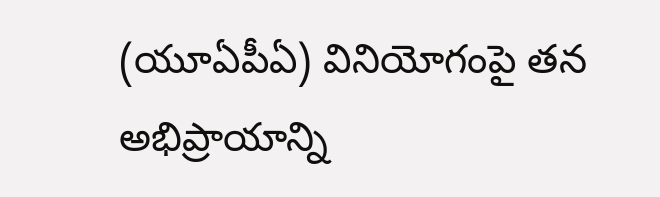(యూఏపీఏ) వినియోగంపై తన అభిప్రాయాన్ని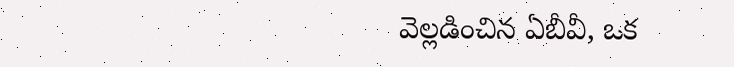వెల్లడించిన ఏబీవీ, ఒక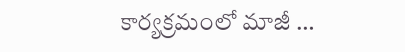కార్యక్రమంలో మాజీ …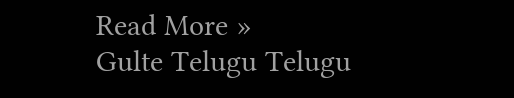Read More »
Gulte Telugu Telugu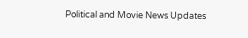Political and Movie News Updates